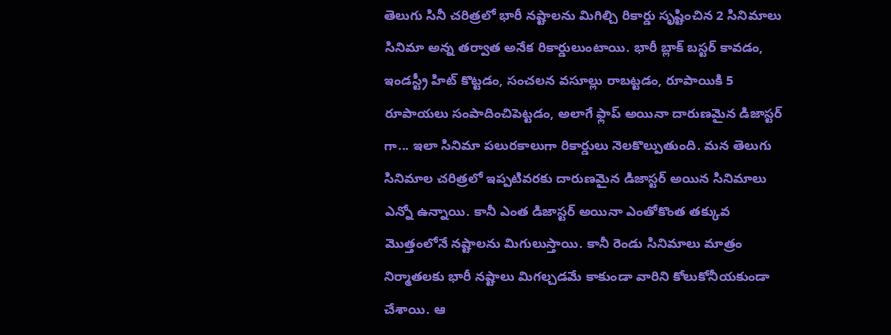తెలుగు సినీ చరిత్రలో భారీ నష్టాలను మిగిల్చి రికార్డు సృష్టించిన 2 సినిమాలు
సినిమా అన్న తర్వాత అనేక రికార్డులుంటాయి. భారీ బ్లాక్ బస్టర్ కావడం, ఇండస్ట్రీ హిట్ కొట్టడం, సంచలన వసూల్లు రాబట్టడం, రూపాయికి 5 రూపాయలు సంపాదించిపెట్టడం, అలాగే ఫ్లాప్ అయినా దారుణమైన డిజాస్టర్ గా... ఇలా సినిమా పలురకాలుగా రికార్డులు నెలకొల్పుతుంది. మన తెలుగు సినిమాల చరిత్రలో ఇప్పటివరకు దారుణమైన డిజాస్టర్ అయిన సినిమాలు ఎన్నో ఉన్నాయి. కానీ ఎంత డిజాస్టర్ అయినా ఎంతోకొంత తక్కువ మొత్తంలోనే నష్టాలను మిగులుస్తాయి. కానీ రెండు సినిమాలు మాత్రం నిర్మాతలకు భారీ నష్టాలు మిగల్చడమే కాకుండా వారిని కోలుకోనీయకుండా చేశాయి. ఆ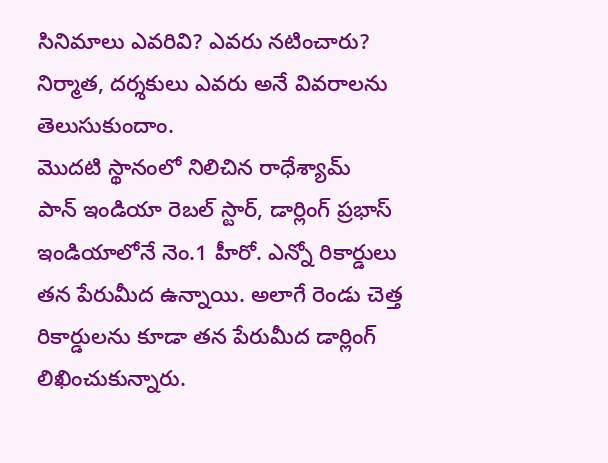సినిమాలు ఎవరివి? ఎవరు నటించారు? నిర్మాత, దర్శకులు ఎవరు అనే వివరాలను తెలుసుకుందాం.
మొదటి స్థానంలో నిలిచిన రాధేశ్యామ్
పాన్ ఇండియా రెబల్ స్టార్, డార్లింగ్ ప్రభాస్ ఇండియాలోనే నెం.1 హీరో. ఎన్నో రికార్డులు తన పేరుమీద ఉన్నాయి. అలాగే రెండు చెత్త రికార్డులను కూడా తన పేరుమీద డార్లింగ్ లిఖించుకున్నారు.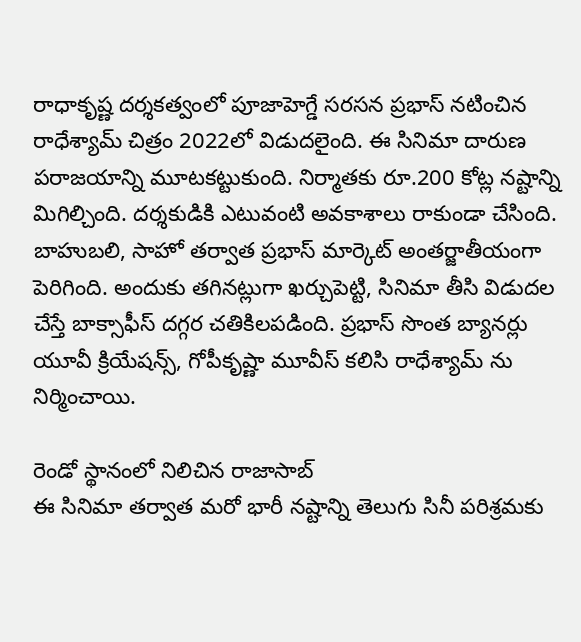రాధాకృష్ణ దర్శకత్వంలో పూజాహెగ్డే సరసన ప్రభాస్ నటించిన రాధేశ్యామ్ చిత్రం 2022లో విడుదలైంది. ఈ సినిమా దారుణ పరాజయాన్ని మూటకట్టుకుంది. నిర్మాతకు రూ.200 కోట్ల నష్టాన్ని మిగిల్చింది. దర్శకుడికి ఎటువంటి అవకాశాలు రాకుండా చేసింది. బాహుబలి, సాహో తర్వాత ప్రభాస్ మార్కెట్ అంతర్జాతీయంగా పెరిగింది. అందుకు తగినట్లుగా ఖర్చుపెట్టి, సినిమా తీసి విడుదల చేస్తే బాక్సాఫీస్ దగ్గర చతికిలపడింది. ప్రభాస్ సొంత బ్యానర్లు యూవీ క్రియేషన్స్, గోపీకృష్ణా మూవీస్ కలిసి రాధేశ్యామ్ ను నిర్మించాయి.

రెండో స్థానంలో నిలిచిన రాజాసాబ్
ఈ సినిమా తర్వాత మరో భారీ నష్టాన్ని తెలుగు సినీ పరిశ్రమకు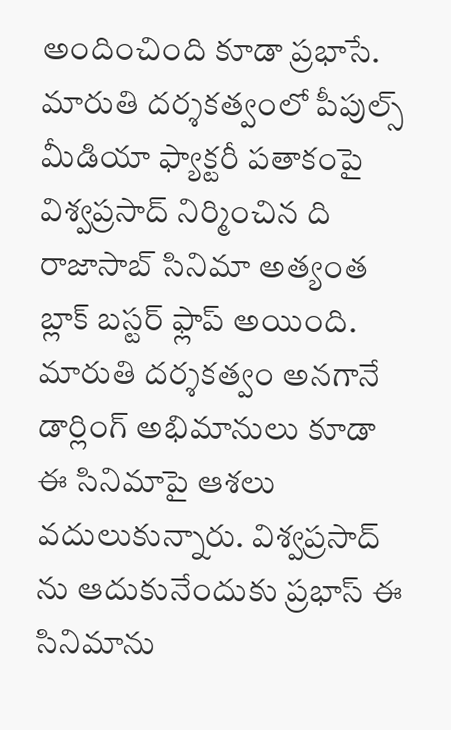అందించింది కూడా ప్రభాసే. మారుతి దర్శకత్వంలో పీపుల్స్ మీడియా ఫ్యాక్టరీ పతాకంపై విశ్వప్రసాద్ నిర్మించిన ది రాజాసాబ్ సినిమా అత్యంత బ్లాక్ బస్టర్ ఫ్లాప్ అయింది. మారుతి దర్శకత్వం అనగానే డార్లింగ్ అభిమానులు కూడా ఈ సినిమాపై ఆశలు వదులుకున్నారు. విశ్వప్రసాద్ ను ఆదుకునేందుకు ప్రభాస్ ఈ సినిమాను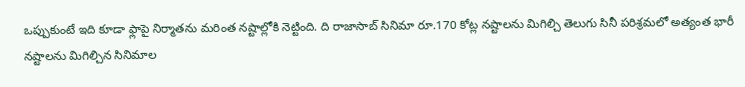ఒప్పుకుంటే ఇది కూడా ఫ్లాపై నిర్మాతను మరింత నష్టాల్లోకి నెట్టింది. ది రాజాసాబ్ సినిమా రూ.170 కోట్ల నష్టాలను మిగిల్చి తెలుగు సినీ పరిశ్రమలో అత్యంత భారీ నష్టాలను మిగిల్చిన సినిమాల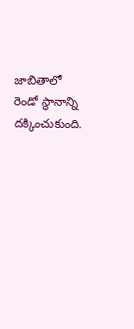జాబితాలో రెండో స్థానాన్ని దక్కించుకుంది.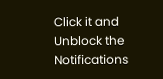Click it and Unblock the Notifications